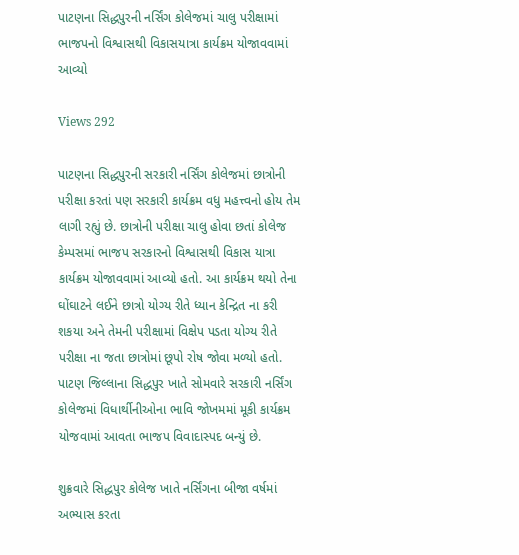પાટણના સિદ્ધપુરની નર્સિંગ કોલેજમાં ચાલુ પરીક્ષામાં ભાજપનો વિશ્વાસથી વિકાસયાત્રા કાર્યક્રમ યોજાવવામાં આવ્યો

Views 292

પાટણના સિદ્ધપુરની સરકારી નર્સિંગ કોલેજમાં છાત્રોની પરીક્ષા કરતાં પણ સરકારી કાર્યક્રમ વધુ મહત્ત્વનો હોય તેમ લાગી રહ્યું છે. છાત્રોની પરીક્ષા ચાલુ હોવા છતાં કોલેજ કેમ્પસમાં ભાજપ સરકારનો વિશ્વાસથી વિકાસ યાત્રા કાર્યક્રમ યોજાવવામાં આવ્યો હતો. આ કાર્યક્રમ થયો તેના ઘોંઘાટને લઈને છાત્રો યોગ્ય રીતે ધ્યાન કેન્દ્રિત ના કરી શકયા અને તેમની પરીક્ષામાં વિક્ષેપ પડતા યોગ્ય રીતે પરીક્ષા ના જતા છાત્રોમાં છૂપો રોષ જોવા મળ્યો હતો. પાટણ જિલ્લાના સિદ્ધપુર ખાતે સોમવારે સરકારી નર્સિંગ કોલેજમાં વિધાર્થીનીઓના ભાવિ જોખમમાં મૂકી કાર્યક્રમ યોજવામાં આવતા ભાજપ વિવાદાસ્પદ બન્યું છે.

શુક્રવારે સિદ્ધપુર કોલેજ ખાતે નર્સિંગના બીજા વર્ષમાં અભ્યાસ કરતા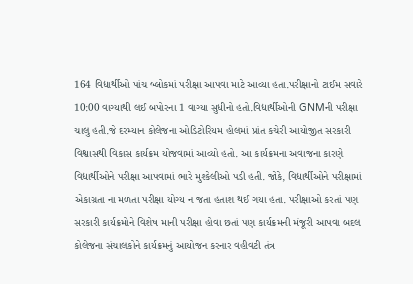164 વિદ્યાર્થીઓ પાંચ બ્લોકમાં પરીક્ષા આપવા માટે આવ્યા હતા.પરીક્ષાનો ટાઈમ સવારે 10:00 વાગ્યાથી લઈ બપોરના 1 વાગ્યા સુધીનો હતો.વિદ્યાર્થીઓની GNMની પરીક્ષા ચાલુ હતી.જે દરમ્યાન કોલેજના ઓડિટોરિયમ હોલમાં પ્રાંત કચેરી આયોજીત સરકારી વિશ્વાસથી વિકાસ કાર્યક્રમ યોજવામાં આવ્યો હતો. આ કાર્યક્રમના અવાજના કારણે વિદ્યાર્થીઓને પરીક્ષા આપવામાં ભારે મુશ્કેલીઓ પડી હતી. જોકે, વિદ્યાર્થીઓને પરીક્ષામાં એકાગ્રતા ના મળતા પરીક્ષા યોગ્ય ન જતા હતાશ થઈ ગયા હતા. પરીક્ષાઓ કરતાં પણ સરકારી કાર્યક્રમોને વિશેષ માની પરીક્ષા હોવા છતાં પણ કાર્યક્રમની મંજૂરી આપવા બદલ કોલેજના સંચાલકોને કાર્યક્રમનું આયોજન કરનાર વહીવટી તંત્ર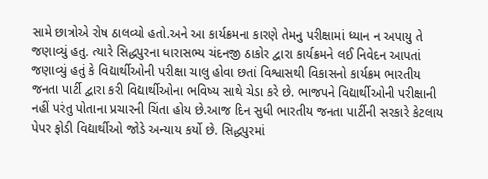સામે છાત્રોએ રોષ ઠાલવ્યો હતો.અને આ કાર્યક્રમના કારણે તેમનુ પરીક્ષામાં ધ્યાન ન અપાયુ તે જણાવ્યું હતુ. ત્યારે સિદ્ધપુરના ધારાસભ્ય ચંદનજી ઠાકોર દ્વારા કાર્યક્રમને લઈ નિવેદન આપતાં જણાવ્યું હતું કે વિદ્યાર્થીઓની પરીક્ષા ચાલુ હોવા છતાં વિશ્વાસથી વિકાસનો કાર્યક્રમ ભારતીય જનતા પાર્ટી દ્વારા કરી વિદ્યાર્થીઓના ભવિષ્ય સાથે ચેડા કરે છે. ભાજપને વિદ્યાર્થીઓની પરીક્ષાની નહીં પરંતુ પોતાના પ્રચારની ચિંતા હોય છે.આજ દિન સુધી ભારતીય જનતા પાર્ટીની સરકારે કેટલાય પેપર ફોડી વિદ્યાર્થીઓ જોડે અન્યાય કર્યો છે. સિદ્ધપુરમાં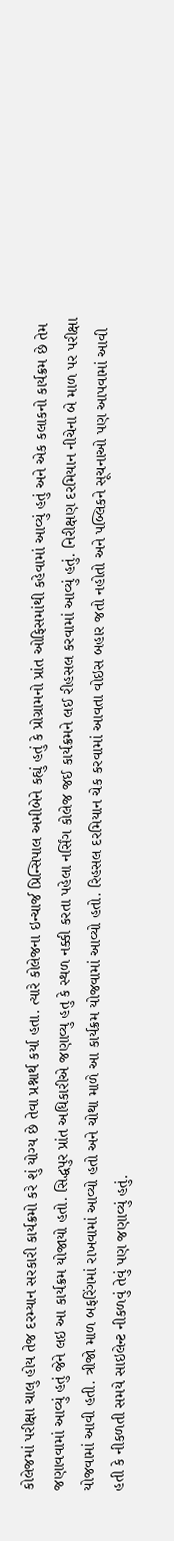કોલેજમાં પરીક્ષા ચાલુ હોય તેજ દરમ્યાન સરકારી કાર્યક્રમો કરે શું યોગ્ય છે તેવા પ્રશ્નાર્થ કર્યા હતા. ત્યારે કોલેજના ઇન્ચાર્જ પ્રિન્સિપાલ અમીબેને કહ્યું હતું કે પ્રોગ્રામનો પ્રાંત ઓફિસમાંથી કહેવામાં આવ્યું હતું અને એક કલાકનો કાર્યક્રમ છે તેમ જણાવવામાં આવ્યું હતું જેને લઇ આ કાર્યક્રમ યોજાયો હતો. સિદ્ધપુર પ્રાંત અધિકારીએ જણાવ્યુ હતુ કે સ્થળ નક્કી કરતા પહેલા નર્સિંગ કોલેજ જઈ કાર્યક્રમને લઈ રીહસલ કરવામાં આવ્યું હતું. નિરીક્ષણ દરમિયાન નીચેના બે માળ પર પરીક્ષા યોજવામાં આવી હતી. ત્રીજો માળ બફરિંગમાં રાખવામાં આવ્યો હતો અને ચોથા માળે આ કાર્યક્રમ યોજવામાં આવ્યો હતો. રિહસલ દરમિયાન ચેક કરવામાં આવતા વોઇસ બહાર જતો નહોતો અને પબ્લિકને સૂચનાઓ પણ આપવામાં આવી હતી કે નીકળતી સમયે સાઇલેન્ટ નીકળવું તેવું પણ જણાવ્યું હતું.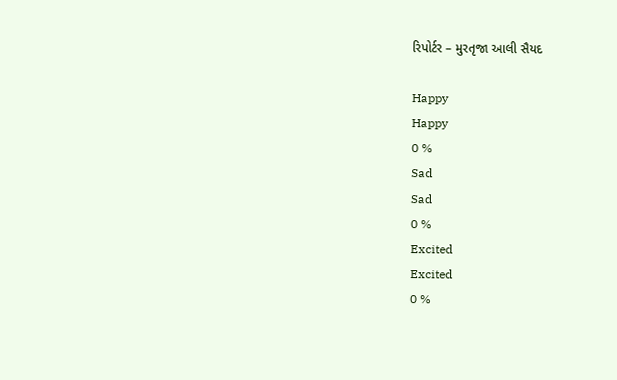રિપોર્ટર – મુરતૃજા આલી સૈયદ

Happy
Happy
0 %
Sad
Sad
0 %
Excited
Excited
0 %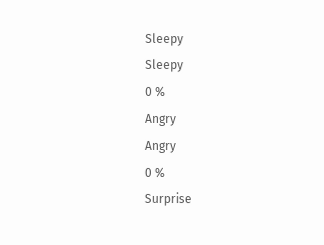Sleepy
Sleepy
0 %
Angry
Angry
0 %
Surprise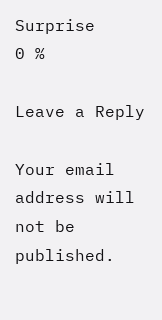Surprise
0 %

Leave a Reply

Your email address will not be published.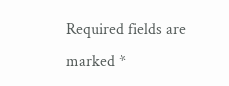Required fields are marked *